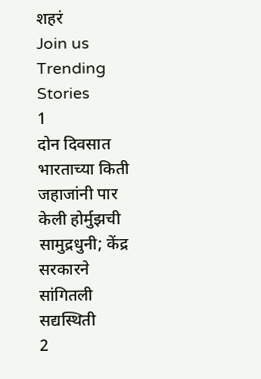शहरं
Join us
Trending Stories
1
दोन दिवसात भारताच्या किती जहाजांनी पार केली होर्मुझची सामुद्रधुनी; केंद्र सरकारने सांगितली सद्यस्थिती
2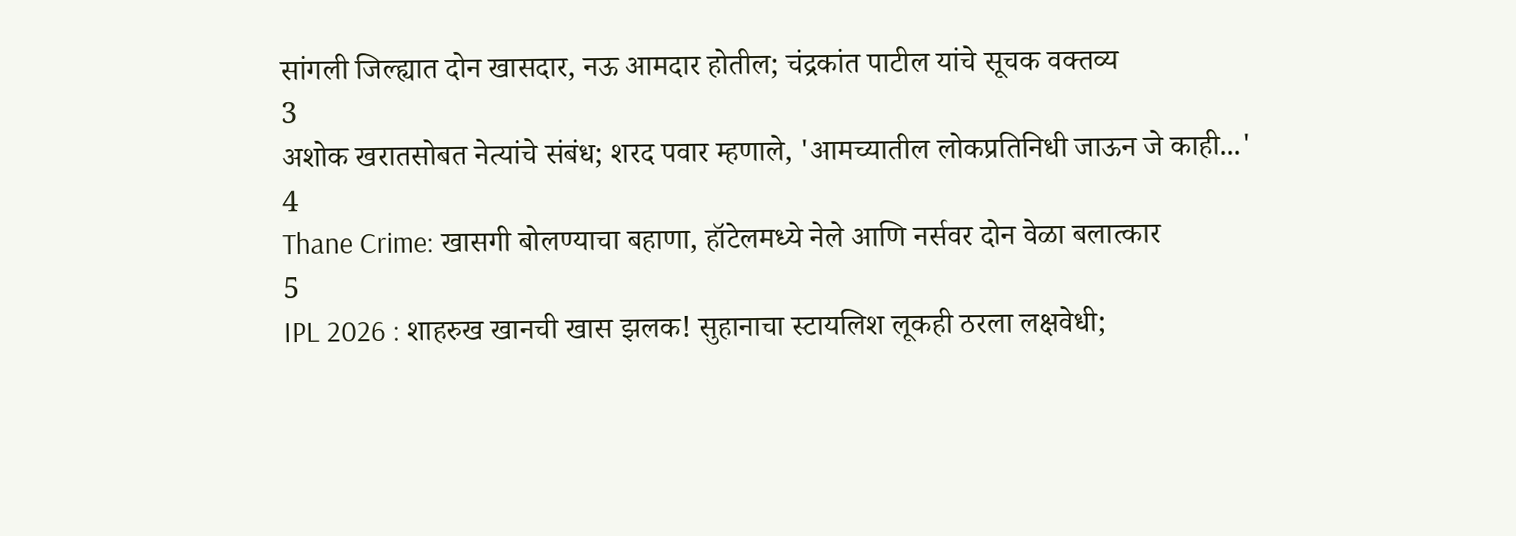सांगली जिल्ह्यात दोन खासदार, नऊ आमदार होतील; चंद्रकांत पाटील यांचे सूचक वक्तव्य
3
अशोक खरातसोबत नेत्यांचे संबंध; शरद पवार म्हणाले, 'आमच्यातील लोकप्रतिनिधी जाऊन जे काही...'
4
Thane Crime: खासगी बोलण्याचा बहाणा, हॉटेलमध्ये नेले आणि नर्सवर दोन वेळा बलात्कार
5
IPL 2026 : शाहरुख खानची खास झलक! सुहानाचा स्टायलिश लूकही ठरला लक्षवेधी;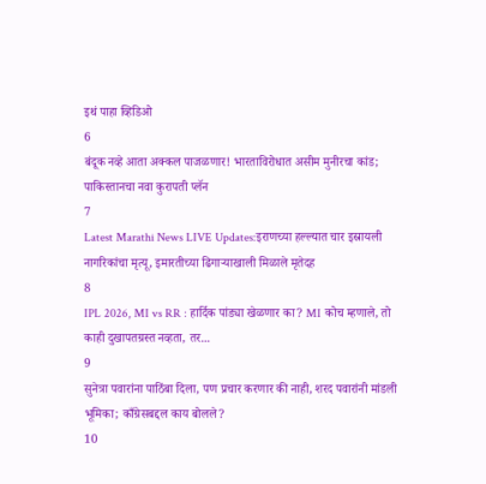इथं पाहा व्हिडिओ
6
बंदूक नव्हे आता अक्कल पाजळणार! भारताविरोधात असीम मुनीरचा कांड; पाकिस्तानचा नवा कुरापती प्लॅन
7
Latest Marathi News LIVE Updates:इराणच्या हल्ल्यात चार इस्रायली नागरिकांचा मृत्यू, इमारतीच्या ढिगाऱ्याखाली मिळाले मृतेदह
8
IPL 2026, MI vs RR : हार्दिक पांड्या खेळणार का? MI कोच म्हणाले, तो काही दुखापतग्रस्त नव्हता, तर...
9
सुनेत्रा पवारांना पाठिंबा दिला, पण प्रचार करणार की नाही, शरद पवारांनी मांडली भूमिका; काँग्रेसबद्दल काय बोलले?
10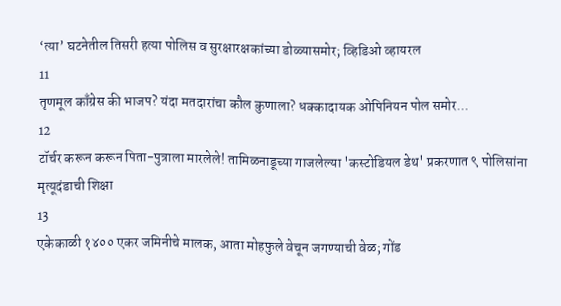‘त्या’ घटनेतील तिसरी हत्या पोलिस व सुरक्षारक्षकांच्या डोळ्यासमोर; व्हिडिओ व्हायरल
11
तृणमूल काँग्रेस की भाजप? यंदा मतदारांचा कौल कुणाला? धक्कादायक ओपिनियन पोल समोर...
12
टॉर्चर करून करून पिता-पुत्राला मारलेले! तामिळनाडूच्या गाजलेल्या 'कस्टोडियल डेथ' प्रकरणात ९ पोलिसांना मृत्यूदंडाची शिक्षा
13
एकेकाळी १४०० एकर जमिनीचे मालक, आता मोहफुले वेचून जगण्याची वेळ; गोंड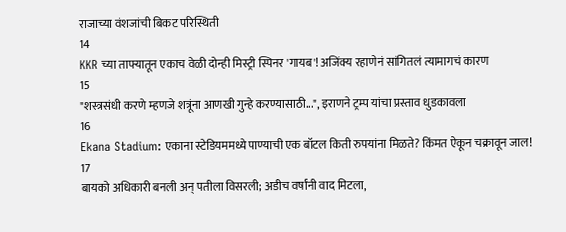राजाच्या वंशजांची बिकट परिस्थिती
14
KKR च्या ताफ्यातून एकाच वेळी दोन्ही मिस्ट्री स्पिनर 'गायब'! अजिंक्य रहाणेनं सांगितलं त्यामागचं कारण
15
"शस्त्रसंधी करणे म्हणजे शत्रूंना आणखी गुन्हे करण्यासाठी...", इराणने ट्रम्प यांचा प्रस्ताव धुडकावला
16
Ekana Stadium: एकाना स्टेडियममध्ये पाण्याची एक बॉटल किती रुपयांना मिळते? किंमत ऐकून चक्रावून जाल!
17
बायको अधिकारी बनली अन् पतीला विसरली; अडीच वर्षांनी वाद मिटला,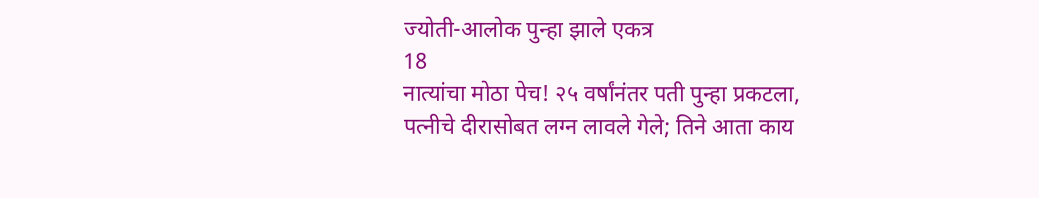ज्योती-आलोक पुन्हा झाले एकत्र
18
नात्यांचा मोठा पेच! २५ वर्षांनंतर पती पुन्हा प्रकटला, पत्नीचे दीरासोबत लग्न लावले गेले; तिने आता काय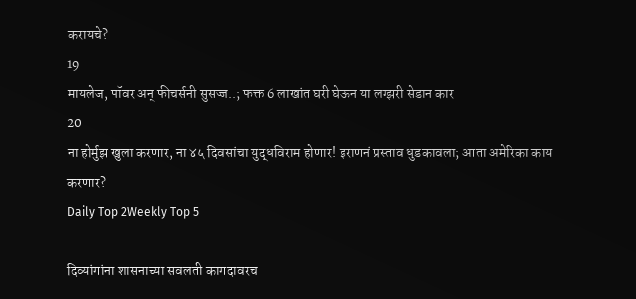करायचे?
19
मायलेज, पॉवर अन् फीचर्सनी सुसज्ज..; फक्त 6 लाखांत घरी घेऊन या लग्झरी सेडान कार
20
ना होर्मुझ खुला करणार, ना ४५ दिवसांचा युद्धविराम होणार! इराणनं प्रस्ताव धुडकावला; आता अमेरिका काय करणार?
Daily Top 2Weekly Top 5

दिव्यांगांना शासनाच्या सवलती कागदावरच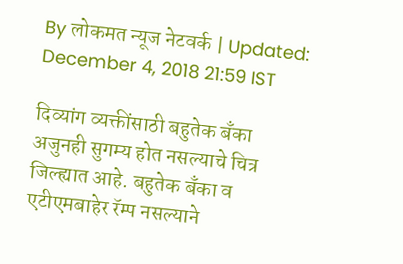By लोकमत न्यूज नेटवर्क | Updated: December 4, 2018 21:59 IST

दिव्यांग व्यक्तींसाठी बहुतेक बँका अजुनही सुगम्य होत नसल्याचे चित्र जिल्ह्यात आहे. बहुतेक बँका व एटीएमबाहेर रॅम्प नसल्याने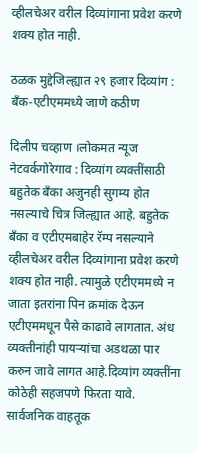व्हीलचेअर वरील दिव्यांगाना प्रवेश करणे शक्य होत नाही.

ठळक मुद्देजिल्ह्यात २९ हजार दिव्यांग : बँक-एटीएममध्ये जाणे कठीण

दिलीप चव्हाण ।लोकमत न्यूज नेटवर्कगोरेगाव : दिव्यांग व्यक्तींसाठी बहुतेक बँका अजुनही सुगम्य होत नसल्याचे चित्र जिल्ह्यात आहे. बहुतेक बँका व एटीएमबाहेर रॅम्प नसल्याने व्हीलचेअर वरील दिव्यांगाना प्रवेश करणे शक्य होत नाही. त्यामुळे एटीएममध्ये न जाता इतरांना पिन क्रमांक देऊन एटीएममधून पैसे काढावे लागतात. अंध व्यक्तीनांही पायऱ्यांचा अडथळा पार करुन जावे लागत आहे.दिव्यांग व्यक्तींना कोठेही सहजपणे फिरता यावे. सार्वजनिक वाहतूक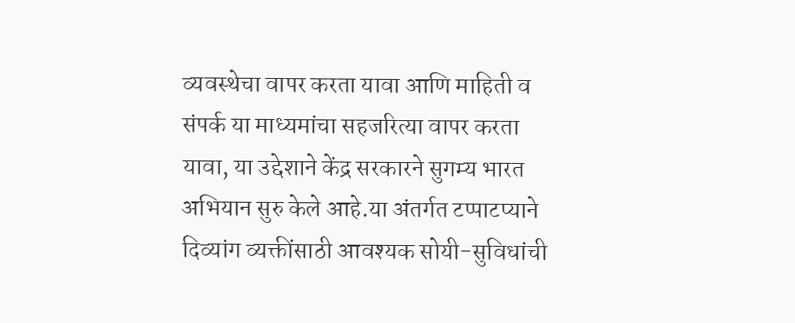व्यवस्थेचा वापर करता यावा आणि माहिती व संपर्क या माध्यमांचा सहजरित्या वापर करता यावा, या उद्देशाने केंद्र सरकारने सुगम्य भारत अभियान सुरु केले आहे.या अंतर्गत टप्पाटप्याने दिव्यांग व्यक्तींसाठी आवश्यक सोयी-सुविधांची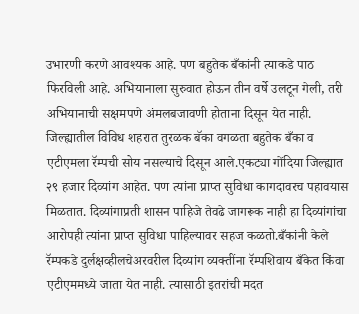उभारणी करणे आवश्यक आहे. पण बहुतेक बँकांनी त्याकडे पाठ फिरविली आहे. अभियानाला सुरुवात होऊन तीन वर्षे उलटून गेली, तरी अभियानाची सक्षमपणे अंमलबजावणी होताना दिसून येत नाही. जिल्ह्यातील विविध शहरात तुरळक बॅका वगळता बहुतेक बँका व एटीएमला रॅम्पची सोय नसल्याचे दिसून आले.एकट्या गोंदिया जिल्ह्यात २९ हजार दिव्यांग आहेत. पण त्यांना प्राप्त सुविधा कागदावरच पहावयास मिळतात. दिव्यांगाप्रती शासन पाहिजे तेवढे जागरूक नाही हा दिव्यांगांचा आरोपही त्यांना प्राप्त सुविधा पाहिल्यावर सहज कळतो.बँकांनी केले रॅम्पकडे दुर्लक्षव्हीलचेअरवरील दिव्यांग व्यक्तींना रॅम्पशिवाय बँकेत किंवा एटीएममध्ये जाता येत नाही. त्यासाठी इतरांची मदत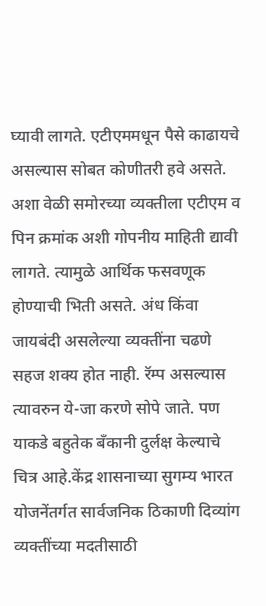घ्यावी लागते. एटीएममधून पैसे काढायचे असल्यास सोबत कोणीतरी हवे असते. अशा वेळी समोरच्या व्यक्तीला एटीएम व पिन क्रमांक अशी गोपनीय माहिती द्यावी लागते. त्यामुळे आर्थिक फसवणूक होण्याची भिती असते. अंध किंवा जायबंदी असलेल्या व्यक्तींना चढणे सहज शक्य होत नाही. रॅम्प असल्यास त्यावरुन ये-जा करणे सोपे जाते. पण याकडे बहुतेक बँकानी दुर्लक्ष केल्याचे चित्र आहे.केंद्र शासनाच्या सुगम्य भारत योजनेंतर्गत सार्वजनिक ठिकाणी दिव्यांग व्यक्तींच्या मदतीसाठी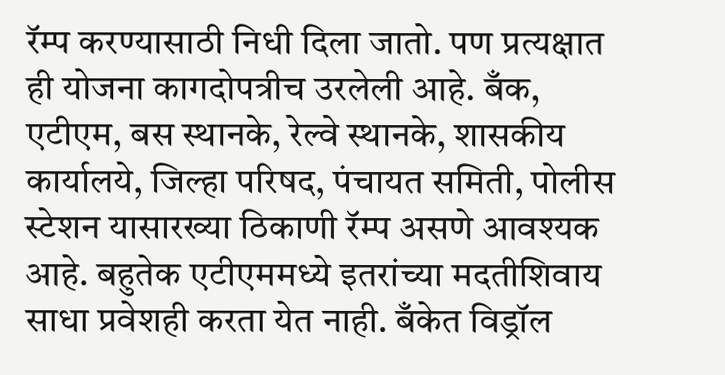रॅम्प करण्यासाठी निधी दिला जातो. पण प्रत्यक्षात ही योजना कागदोपत्रीच उरलेली आहे. बँक, एटीएम, बस स्थानके, रेल्वे स्थानके, शासकीय कार्यालये, जिल्हा परिषद, पंचायत समिती, पोलीस स्टेशन यासारख्या ठिकाणी रॅम्प असणे आवश्यक आहे. बहुतेक एटीएममध्ये इतरांच्या मदतीशिवाय साधा प्रवेशही करता येत नाही. बँकेत विड्रॉल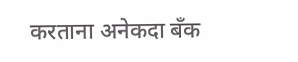करताना अनेकदा बँक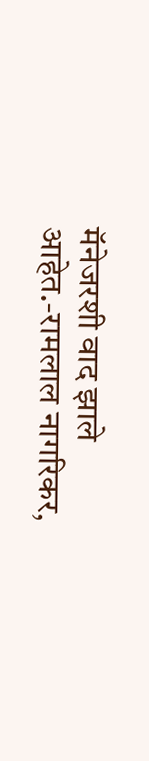मॅनेजरशी वाद झाले आहेत.-रामलाल नागरिकर,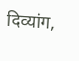दिव्यांग,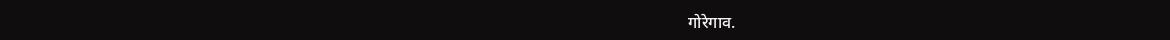गोरेगाव.